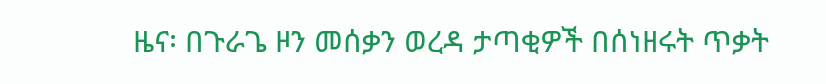ዜና፡ በጉራጌ ዞን መሰቃን ወረዳ ታጣቂዎች በሰነዘሩት ጥቃት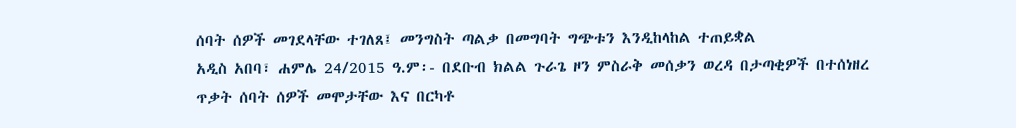ሰባት ሰዎች መገደላቸው ተገለጸ፤ መንግስት ጣልቃ በመግባት ግጭቱን እንዲከላከል ተጠይቋል
አዲስ አበባ፣ ሐምሌ 24/2015 ዓ.ም፡- በደቡብ ክልል ጉራጌ ዞን ምስራቅ መሰቃን ወረዳ በታጣቂዎች በተሰነዘረ ጥቃት ሰባት ሰዎች መሞታቸው እና በርካቶ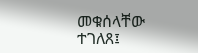መቁሰላቸው ተገለጸ፤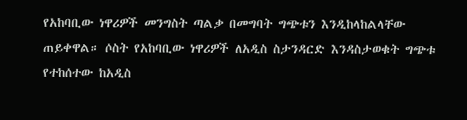የአከባቢው ነዋሪዎች መንግስት ጣልቃ በመግባት ግጭቱን እንዲከላከልላቸው ጠይቀዋል። ሶስት የአከባቢው ነዋሪዎች ለአዲስ ስታንዳርድ እንዳስታወቁት ግጭቱ የተከሰተው ከአዲስ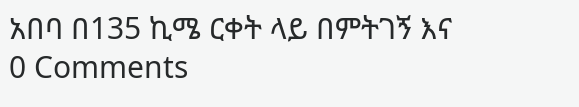አበባ በ135 ኪሜ ርቀት ላይ በምትገኝ እና
0 Comments